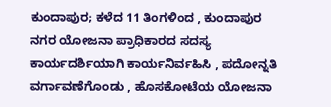ಕುಂದಾಪುರ; ಕಳೆದ 11 ತಿಂಗಳಿಂದ , ಕುಂದಾಪುರ ನಗರ ಯೋಜನಾ ಪ್ರಾಧಿಕಾರದ ಸದಸ್ಯ ಕಾರ್ಯದರ್ಶಿಯಾಗಿ ಕಾರ್ಯನಿರ್ವಹಿಸಿ , ಪದೋನ್ನತಿ ವರ್ಗಾವಣೆಗೊಂಡು , ಹೊಸಕೋಟೆಯ ಯೋಜನಾ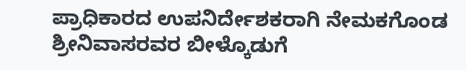ಪ್ರಾಧಿಕಾರದ ಉಪನಿರ್ದೇಶಕರಾಗಿ ನೇಮಕಗೊಂಡ ಶ್ರೀನಿವಾಸರವರ ಬೀಳ್ಕೊಡುಗೆ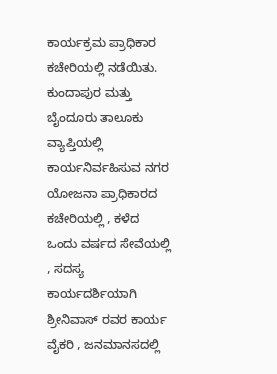ಕಾರ್ಯಕ್ರಮ ಪ್ರಾಧಿಕಾರ ಕಚೇರಿಯಲ್ಲಿ ನಡೆಯಿತು.
ಕುಂದಾಪುರ ಮತ್ತು ಬೈಂದೂರು ತಾಲೂಕು ವ್ಯಾಪ್ತಿಯಲ್ಲಿ ಕಾರ್ಯನಿರ್ವಹಿಸುವ ನಗರ ಯೋಜನಾ ಪ್ರಾಧಿಕಾರದ ಕಚೇರಿಯಲ್ಲಿ , ಕಳೆದ ಒಂದು ವರ್ಷದ ಸೇವೆಯಲ್ಲಿ , ಸದಸ್ಯ ಕಾರ್ಯದರ್ಶಿಯಾಗಿ ಶ್ರೀನಿವಾಸ್ ರವರ ಕಾರ್ಯ ವೈಕರಿ , ಜನಮಾನಸದಲ್ಲಿ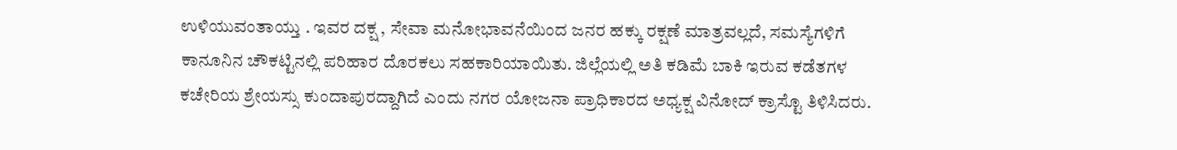ಉಳಿಯುವಂತಾಯ್ತು . ಇವರ ದಕ್ಷ , ಸೇವಾ ಮನೋಭಾವನೆಯಿಂದ ಜನರ ಹಕ್ಕು ರಕ್ಷಣೆ ಮಾತ್ರವಲ್ಲದೆ, ಸಮಸ್ಯೆಗಳಿಗೆ ಕಾನೂನಿನ ಚೌಕಟ್ಟಿನಲ್ಲಿ ಪರಿಹಾರ ದೊರಕಲು ಸಹಕಾರಿಯಾಯಿತು. ಜಿಲ್ಲೆಯಲ್ಲಿ ಅತಿ ಕಡಿಮೆ ಬಾಕಿ ಇರುವ ಕಡೆತಗಳ ಕಚೇರಿಯ ಶ್ರೇಯಸ್ಸು ಕುಂದಾಪುರದ್ದಾಗಿದೆ ಎಂದು ನಗರ ಯೋಜನಾ ಪ್ರಾಧಿಕಾರದ ಅಧ್ಯಕ್ಷ ವಿನೋದ್ ಕ್ರಾಸ್ಟೊ ತಿಳಿಸಿದರು.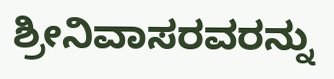ಶ್ರೀನಿವಾಸರವರನ್ನು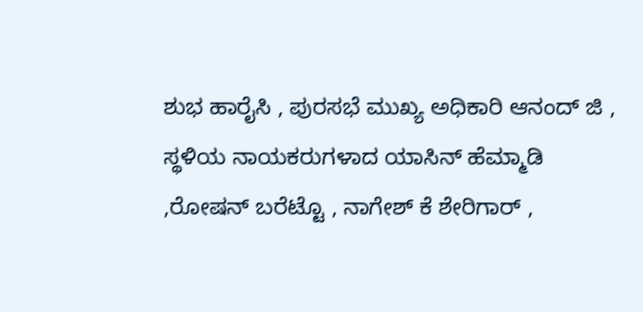ಶುಭ ಹಾರೈಸಿ , ಪುರಸಭೆ ಮುಖ್ಯ ಅಧಿಕಾರಿ ಆನಂದ್ ಜಿ , ಸ್ಥಳಿಯ ನಾಯಕರುಗಳಾದ ಯಾಸಿನ್ ಹೆಮ್ಮಾಡಿ ,ರೋಷನ್ ಬರೆಟ್ಟೊ , ನಾಗೇಶ್ ಕೆ ಶೇರಿಗಾರ್ ,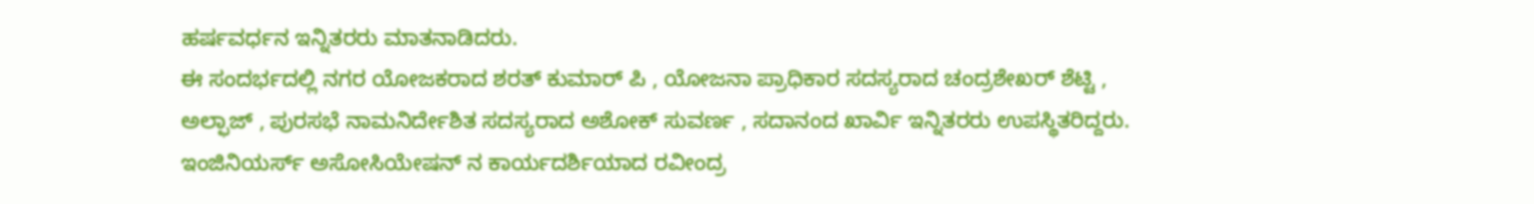ಹರ್ಷವರ್ಧನ ಇನ್ನಿತರರು ಮಾತನಾಡಿದರು.
ಈ ಸಂದರ್ಭದಲ್ಲಿ ನಗರ ಯೋಜಕರಾದ ಶರತ್ ಕುಮಾರ್ ಪಿ , ಯೋಜನಾ ಪ್ರಾಧಿಕಾರ ಸದಸ್ಯರಾದ ಚಂದ್ರಶೇಖರ್ ಶೆಟ್ಟಿ , ಅಲ್ಫಾಜ್ , ಪುರಸಭೆ ನಾಮನಿರ್ದೇಶಿತ ಸದಸ್ಯರಾದ ಅಶೋಕ್ ಸುವರ್ಣ , ಸದಾನಂದ ಖಾರ್ವಿ ಇನ್ನಿತರರು ಉಪಸ್ಥಿತರಿದ್ದರು.
ಇಂಜಿನಿಯರ್ಸ್ ಅಸೋಸಿಯೇಷನ್ ನ ಕಾರ್ಯದರ್ಶಿಯಾದ ರವೀಂದ್ರ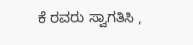ಕೆ ರವರು ಸ್ವಾಗತಿಸಿ ,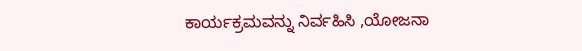ಕಾರ್ಯಕ್ರಮವನ್ನು ನಿರ್ವಹಿಸಿ ,ಯೋಜನಾ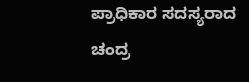ಪ್ರಾಧಿಕಾರ ಸದಸ್ಯರಾದ ಚಂದ್ರ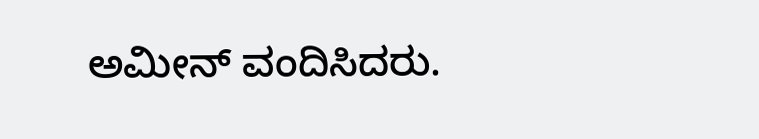ಅಮೀನ್ ವಂದಿಸಿದರು.